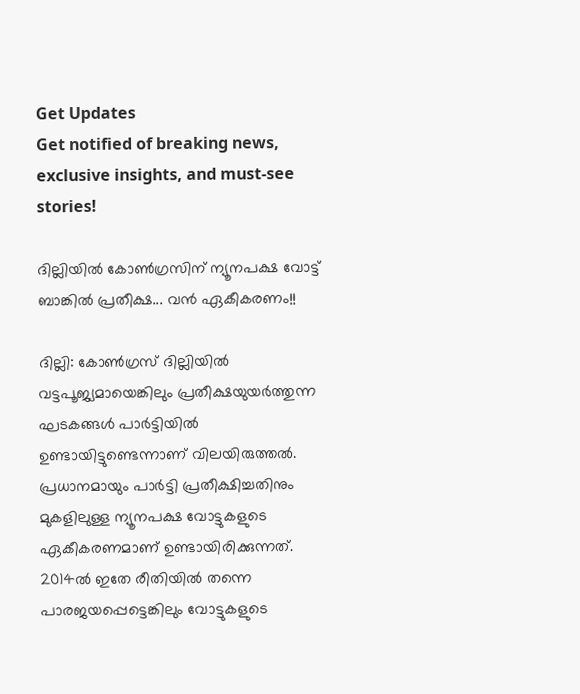Get Updates
Get notified of breaking news, exclusive insights, and must-see stories!

ദില്ലിയില്‍ കോണ്‍ഗ്രസിന് ന്യൂനപക്ഷ വോട്ട് ബാങ്കില്‍ പ്രതീക്ഷ... വന്‍ ഏകീകരണം!!

ദില്ലി: കോണ്‍ഗ്രസ് ദില്ലിയില്‍ വട്ടപൂജ്യമായെങ്കിലും പ്രതീക്ഷയുയര്‍ത്തുന്ന ഘടകങ്ങള്‍ പാര്‍ട്ടിയില്‍ ഉണ്ടായിട്ടുണ്ടെന്നാണ് വിലയിരുത്തല്‍. പ്രധാനമായും പാര്‍ട്ടി പ്രതീക്ഷിച്ചതിനും മുകളിലുള്ള ന്യൂനപക്ഷ വോട്ടുകളുടെ ഏകീകരണമാണ് ഉണ്ടായിരിക്കുന്നത്. 2014ല്‍ ഇതേ രീതിയില്‍ തന്നെ പാരജയപ്പെട്ടെങ്കിലും വോട്ടുകളുടെ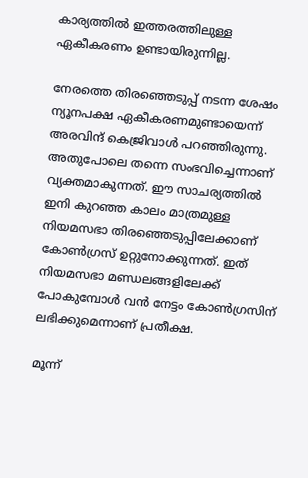കാര്യത്തില്‍ ഇത്തരത്തിലുള്ള ഏകീകരണം ഉണ്ടായിരുന്നില്ല.

നേരത്തെ തിരഞ്ഞെടുപ്പ് നടന്ന ശേഷം ന്യൂനപക്ഷ ഏകീകരണമുണ്ടായെന്ന് അരവിന്ദ് കെജ്രിവാള്‍ പറഞ്ഞിരുന്നു. അതുപോലെ തന്നെ സംഭവിച്ചെന്നാണ് വ്യക്തമാകുന്നത്. ഈ സാചര്യത്തില്‍ ഇനി കുറഞ്ഞ കാലം മാത്രമുള്ള നിയമസഭാ തിരഞ്ഞെടുപ്പിലേക്കാണ് കോണ്‍ഗ്രസ് ഉറ്റുനോക്കുന്നത്. ഇത് നിയമസഭാ മണ്ഡലങ്ങളിലേക്ക് പോകുമ്പോള്‍ വന്‍ നേട്ടം കോണ്‍ഗ്രസിന് ലഭിക്കുമെന്നാണ് പ്രതീക്ഷ.

മൂന്ന്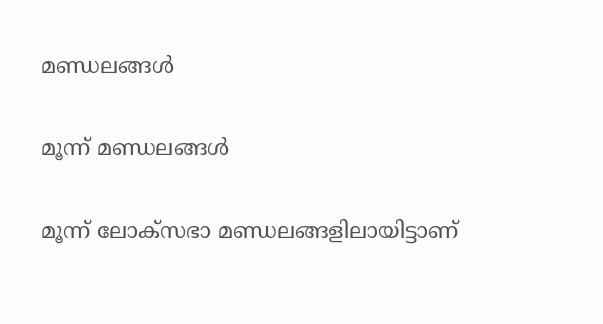മണ്ഡലങ്ങള്‍

മൂന്ന് മണ്ഡലങ്ങള്‍

മൂന്ന് ലോക്‌സഭാ മണ്ഡലങ്ങളിലായിട്ടാണ്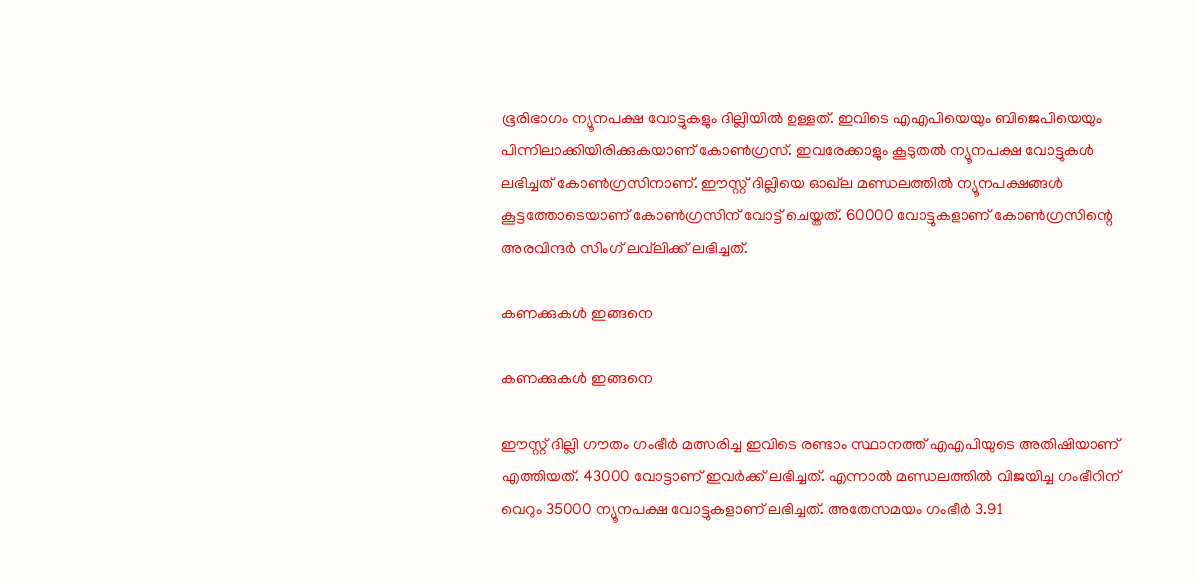ഭൂരിഭാഗം ന്യൂനപക്ഷ വോട്ടുകളും ദില്ലിയില്‍ ഉള്ളത്. ഇവിടെ എഎപിയെയും ബിജെപിയെയും പിന്നിലാക്കിയിരിക്കുകയാണ് കോണ്‍ഗ്രസ്. ഇവരേക്കാളും കൂടുതല്‍ ന്യൂനപക്ഷ വോട്ടുകള്‍ ലഭിച്ചത് കോണ്‍ഗ്രസിനാണ്. ഈസ്റ്റ് ദില്ലിയെ ഓഖ്‌ല മണ്ഡലത്തില്‍ ന്യൂനപക്ഷങ്ങള്‍ കൂട്ടത്തോടെയാണ് കോണ്‍ഗ്രസിന് വോട്ട് ചെയ്തത്. 60000 വോട്ടുകളാണ് കോണ്‍ഗ്രസിന്റെ അരവിന്ദര്‍ സിംഗ് ലവ്‌ലിക്ക് ലഭിച്ചത്.

കണക്കുകള്‍ ഇങ്ങനെ

കണക്കുകള്‍ ഇങ്ങനെ

ഈസ്റ്റ് ദില്ലി ഗൗതം ഗംഭീര്‍ മത്സരിച്ച ഇവിടെ രണ്ടാം സ്ഥാനത്ത് എഎപിയുടെ അതിഷിയാണ് എത്തിയത്. 43000 വോട്ടാണ് ഇവര്‍ക്ക് ലഭിച്ചത്. എന്നാല്‍ മണ്ഡലത്തില്‍ വിജയിച്ച ഗംഭീറിന് വെറും 35000 ന്യൂനപക്ഷ വോട്ടുകളാണ് ലഭിച്ചത്. അതേസമയം ഗംഭീര്‍ 3.91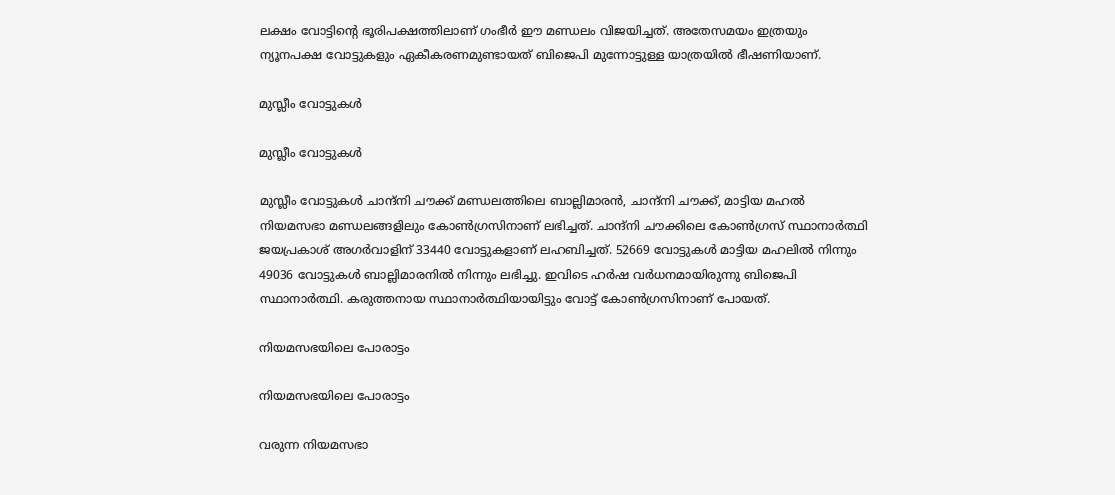ലക്ഷം വോട്ടിന്റെ ഭൂരിപക്ഷത്തിലാണ് ഗംഭീര്‍ ഈ മണ്ഡലം വിജയിച്ചത്. അതേസമയം ഇത്രയും ന്യൂനപക്ഷ വോട്ടുകളും ഏകീകരണമുണ്ടായത് ബിജെപി മുന്നോട്ടുള്ള യാത്രയില്‍ ഭീഷണിയാണ്.

മുസ്ലീം വോട്ടുകള്‍

മുസ്ലീം വോട്ടുകള്‍

മുസ്ലീം വോട്ടുകള്‍ ചാന്ദ്‌നി ചൗക്ക് മണ്ഡലത്തിലെ ബാല്ലിമാരന്‍, ചാന്ദ്‌നി ചൗക്ക്, മാട്ടിയ മഹല്‍ നിയമസഭാ മണ്ഡലങ്ങളിലും കോണ്‍ഗ്രസിനാണ് ലഭിച്ചത്. ചാന്ദ്‌നി ചൗക്കിലെ കോണ്‍ഗ്രസ് സ്ഥാനാര്‍ത്ഥി ജയപ്രകാശ് അഗര്‍വാളിന് 33440 വോട്ടുകളാണ് ലഹബിച്ചത്. 52669 വോട്ടുകള്‍ മാട്ടിയ മഹലില്‍ നിന്നും 49036 വോട്ടുകള്‍ ബാല്ലിമാരനില്‍ നിന്നും ലഭിച്ചു. ഇവിടെ ഹര്‍ഷ വര്‍ധനമായിരുന്നു ബിജെപി സ്ഥാനാര്‍ത്ഥി. കരുത്തനായ സ്ഥാനാര്‍ത്ഥിയായിട്ടും വോട്ട് കോണ്‍ഗ്രസിനാണ് പോയത്.

നിയമസഭയിലെ പോരാട്ടം

നിയമസഭയിലെ പോരാട്ടം

വരുന്ന നിയമസഭാ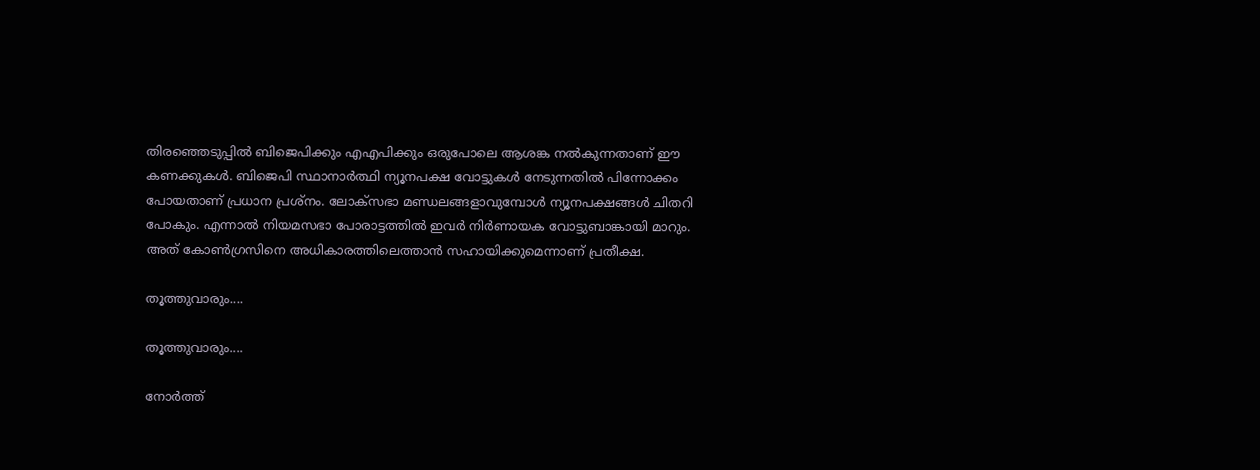തിരഞ്ഞെടുപ്പില്‍ ബിജെപിക്കും എഎപിക്കും ഒരുപോലെ ആശങ്ക നല്‍കുന്നതാണ് ഈ കണക്കുകള്‍. ബിജെപി സ്ഥാനാര്‍ത്ഥി ന്യൂനപക്ഷ വോട്ടുകള്‍ നേടുന്നതില്‍ പിന്നോക്കം പോയതാണ് പ്രധാന പ്രശ്‌നം. ലോക്‌സഭാ മണ്ഡലങ്ങളാവുമ്പോള്‍ ന്യൂനപക്ഷങ്ങള്‍ ചിതറി പോകും. എന്നാല്‍ നിയമസഭാ പോരാട്ടത്തില്‍ ഇവര്‍ നിര്‍ണായക വോട്ടുബാങ്കായി മാറും. അത് കോണ്‍ഗ്രസിനെ അധികാരത്തിലെത്താന്‍ സഹായിക്കുമെന്നാണ് പ്രതീക്ഷ.

തൂത്തുവാരും....

തൂത്തുവാരും....

നോര്‍ത്ത്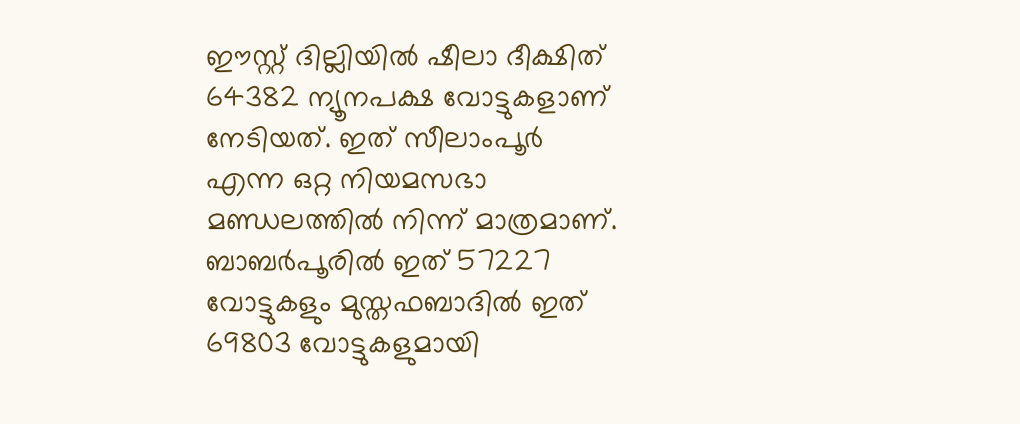ഈസ്റ്റ് ദില്ലിയില്‍ ഷീലാ ദീക്ഷിത് 64382 ന്യൂനപക്ഷ വോട്ടുകളാണ് നേടിയത്. ഇത് സീലാംപൂര്‍ എന്ന ഒറ്റ നിയമസഭാ മണ്ഡലത്തില്‍ നിന്ന് മാത്രമാണ്. ബാബര്‍പൂരില്‍ ഇത് 57227 വോട്ടുകളും മുസ്തഫബാദില്‍ ഇത് 69803 വോട്ടുകളുമായി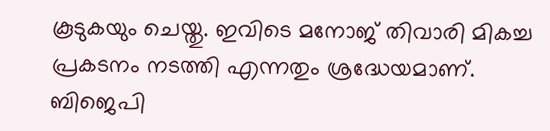കൂടുകയും ചെയ്തു. ഇവിടെ മനോജ് തിവാരി മികച്ച പ്രകടനം നടത്തി എന്നതും ശ്രദ്ധേയമാണ്. ബിജെപി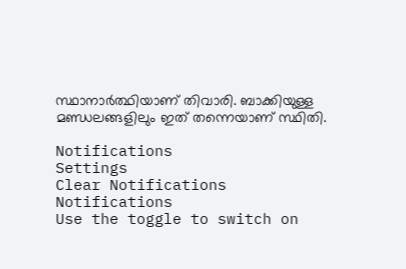സ്ഥാനാര്‍ത്ഥിയാണ് തിവാരി. ബാക്കിയുള്ള മണ്ഡലങ്ങളിലും ഇത് തന്നെയാണ് സ്ഥിതി.

Notifications
Settings
Clear Notifications
Notifications
Use the toggle to switch on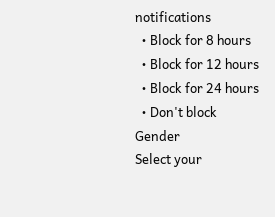notifications
  • Block for 8 hours
  • Block for 12 hours
  • Block for 24 hours
  • Don't block
Gender
Select your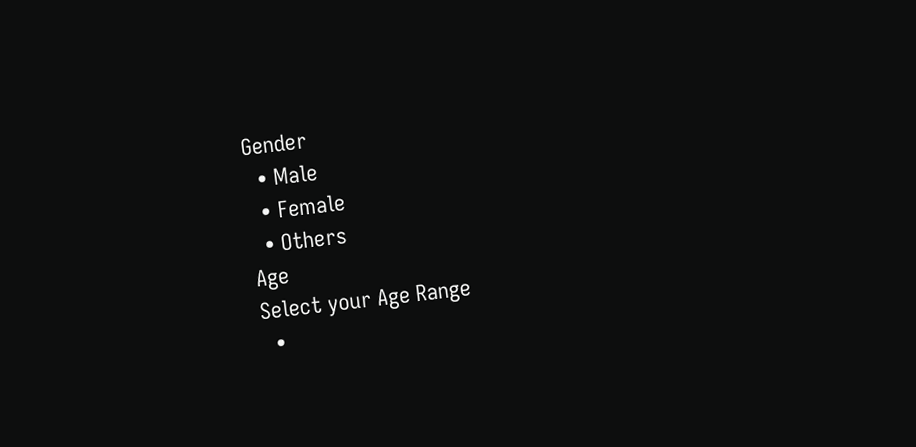Gender
  • Male
  • Female
  • Others
Age
Select your Age Range
  •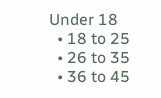Under 18
  • 18 to 25
  • 26 to 35
  • 36 to 45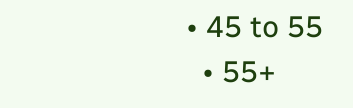• 45 to 55
  • 55+